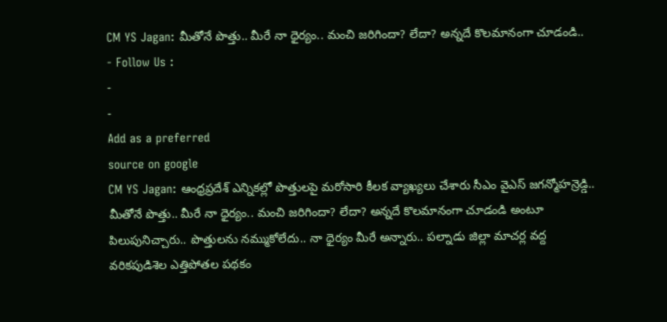CM YS Jagan: మీతోనే పొత్తు.. మీరే నా ధైర్యం.. మంచి జరిగిందా? లేదా? అన్నదే కొలమానంగా చూడండి..
- Follow Us :
-
-
Add as a preferred
source on google
CM YS Jagan: ఆంధ్రప్రదేశ్ ఎన్నికల్లో పొత్తులపై మరోసారి కీలక వ్యాఖ్యలు చేశారు సీఎం వైఎస్ జగన్మోహన్రెడ్డి.. మీతోనే పొత్తు.. మీరే నా ధైర్యం.. మంచి జరిగిందా? లేదా? అన్నదే కొలమానంగా చూడండి అంటూ పిలుపునిచ్చారు.. పొత్తులను నమ్ముకోలేదు.. నా ధైర్యం మీరే అన్నారు.. పల్నాడు జిల్లా మాచర్ల వద్ద వరికపుడిశెల ఎత్తిపోతల పథకం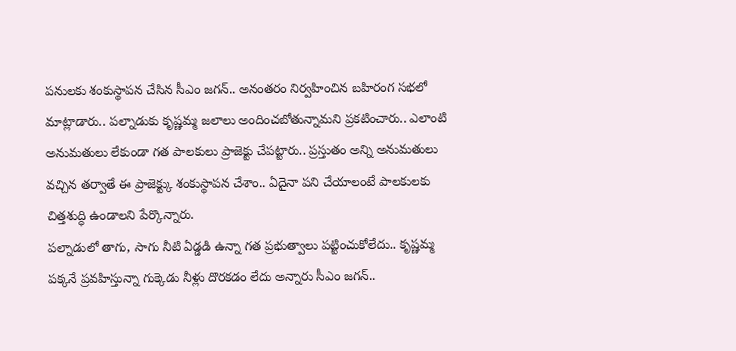పనులకు శంకుస్థాపన చేసిన సీఎం జగన్.. అనంతరం నిర్వహించిన బహిరంగ సభలో మాట్లాడారు.. పల్నాడుకు కృష్ణమ్మ జలాలు అందించబోతున్నామని ప్రకటించారు.. ఎలాంటి అనుమతులు లేకుండా గత పాలకులు ప్రాజెక్టు చేపట్టారు.. ప్రస్తుతం అన్ని అనుమతులు వచ్చిన తర్వాతే ఈ ప్రాజెక్ట్కు శంకుస్థాపన చేశాం.. ఏదైనా పని చేయాలంటే పాలకులకు చిత్తశుద్ధి ఉండాలని పేర్కొన్నారు.
పల్నాడులో తాగు, సాగు నీటి ఏడ్డడి ఉన్నా గత ప్రభుత్వాలు పట్టించుకోలేదు.. కృష్ణమ్మ పక్కనే ప్రవహిస్తున్నా గుక్కెడు నీళ్లు దొరకడం లేదు అన్నారు సీఎం జగన్..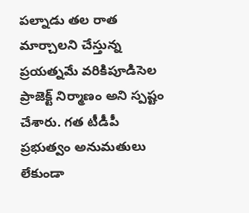పల్నాడు తల రాత మార్చాలని చేస్తున్న ప్రయత్నమే వరికిపూడిసెల ప్రాజెక్ట్ నిర్మాణం అని స్పష్టం చేశారు. గత టీడీపీ ప్రభుత్వం అనుమతులు లేకుండా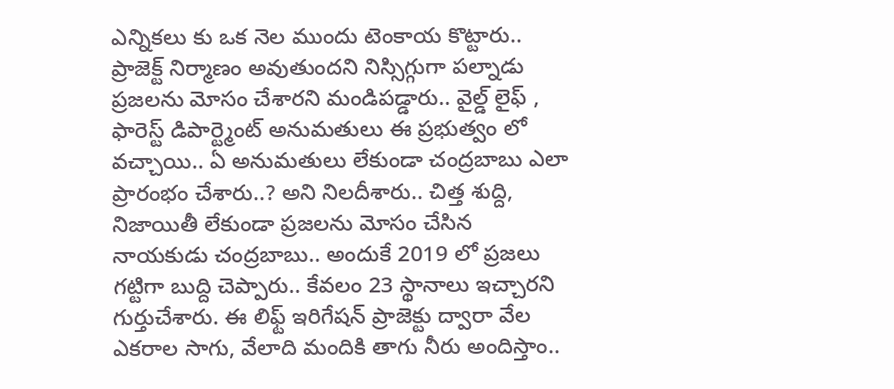ఎన్నికలు కు ఒక నెల ముందు టెంకాయ కొట్టారు.. ప్రాజెక్ట్ నిర్మాణం అవుతుందని నిస్సిగ్గుగా పల్నాడు ప్రజలను మోసం చేశారని మండిపడ్డారు.. వైల్డ్ లైఫ్ , ఫారెస్ట్ డిపార్ట్మెంట్ అనుమతులు ఈ ప్రభుత్వం లో వచ్చాయి.. ఏ అనుమతులు లేకుండా చంద్రబాబు ఎలా ప్రారంభం చేశారు..? అని నిలదీశారు.. చిత్త శుద్ది, నిజాయితీ లేకుండా ప్రజలను మోసం చేసిన నాయకుడు చంద్రబాబు.. అందుకే 2019 లో ప్రజలు గట్టిగా బుద్ది చెప్పారు.. కేవలం 23 స్థానాలు ఇచ్చారని గుర్తుచేశారు. ఈ లిఫ్ట్ ఇరిగేషన్ ప్రాజెక్టు ద్వారా వేల ఎకరాల సాగు, వేలాది మందికి తాగు నీరు అందిస్తాం..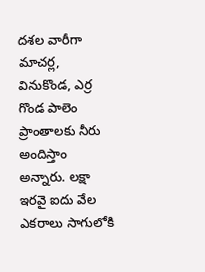దశల వారీగా మాచర్ల, వినుకొండ, ఎర్ర గొండ పాలెం ప్రాంతాలకు నీరు అందిస్తాం అన్నారు. లక్షా ఇరవై ఐదు వేల ఎకరాలు సాగులోకి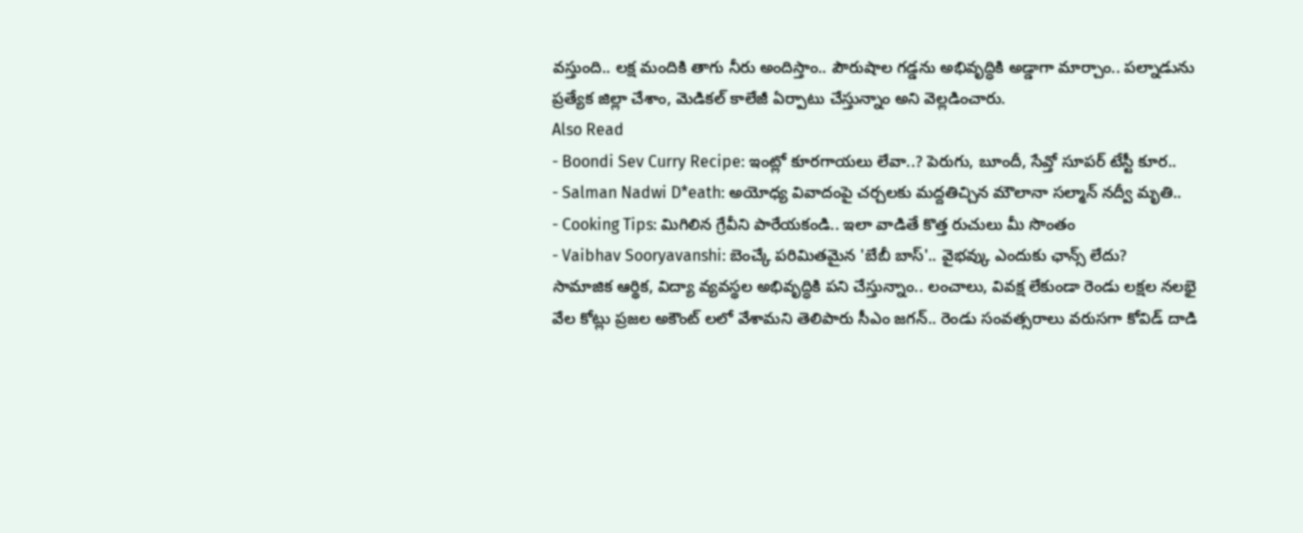వస్తుంది.. లక్ష మందికి తాగు నీరు అందిస్తాం.. పౌరుషాల గడ్డను అభివృద్ధికి అడ్డాగా మార్చాం.. పల్నాడును ప్రత్యేక జిల్లా చేశాం, మెడికల్ కాలేజీ ఏర్పాటు చేస్తున్నాం అని వెల్లడించారు.
Also Read
- Boondi Sev Curry Recipe: ఇంట్లో కూరగాయలు లేవా..? పెరుగు, బూందీ, సేవ్తో సూపర్ టేస్టీ కూర..
- Salman Nadwi D*eath: అయోధ్య వివాదంపై చర్చలకు మద్దతిచ్చిన మౌలానా సల్మాన్ నద్వీ మృతి..
- Cooking Tips: మిగిలిన గ్రేవీని పారేయకండి.. ఇలా వాడితే కొత్త రుచులు మీ సొంతం
- Vaibhav Sooryavanshi: బెంచ్కే పరిమితమైన 'బేబీ బాస్'.. వైభవ్కు ఎందుకు ఛాన్స్ లేదు?
సామాజిక ఆర్థిక, విద్యా వ్యవస్థల అభివృద్ధికి పని చేస్తున్నాం.. లంచాలు, వివక్ష లేకుండా రెండు లక్షల నలభై వేల కోట్లు ప్రజల అకౌంట్ లలో వేశామని తెలిపారు సీఎం జగన్.. రెండు సంవత్సరాలు వరుసగా కోవిడ్ దాడి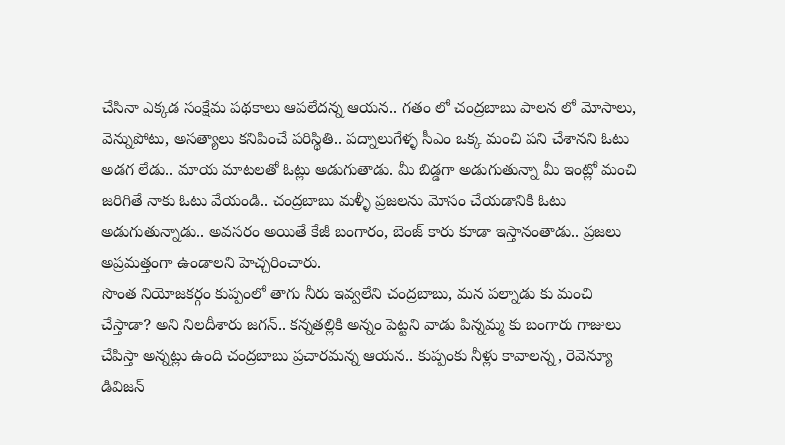చేసినా ఎక్కడ సంక్షేమ పథకాలు ఆపలేదన్న ఆయన.. గతం లో చంద్రబాబు పాలన లో మోసాలు, వెన్నుపోటు, అసత్యాలు కనిపించే పరిస్థితి.. పద్నాలుగేళ్ళ సీఎం ఒక్క మంచి పని చేశానని ఓటు అడగ లేడు.. మాయ మాటలతో ఓట్లు అడుగుతాడు. మీ బిడ్డగా అడుగుతున్నా మీ ఇంట్లో మంచి జరిగితే నాకు ఓటు వేయండి.. చంద్రబాబు మళ్ళీ ప్రజలను మోసం చేయడానికి ఓటు అడుగుతున్నాడు.. అవసరం అయితే కేజీ బంగారం, బెంజ్ కారు కూడా ఇస్తానంతాడు.. ప్రజలు అప్రమత్తంగా ఉండాలని హెచ్చరించారు.
సొంత నియోజకర్గం కుప్పంలో తాగు నీరు ఇవ్వలేని చంద్రబాబు, మన పల్నాడు కు మంచి చేస్తాడా? అని నిలదీశారు జగన్.. కన్నతల్లికి అన్నం పెట్టని వాడు పిన్నమ్మ కు బంగారు గాజులు చేపిస్తా అన్నట్లు ఉంది చంద్రబాబు ప్రచారమన్న ఆయన.. కుప్పంకు నీళ్లు కావాలన్న, రెవెన్యూ డివిజన్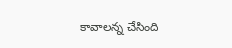కావాలన్న చేసింది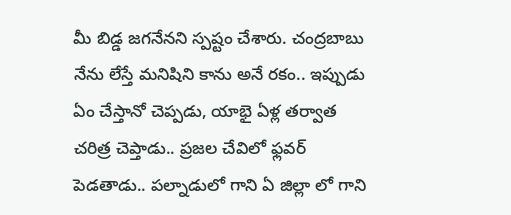మీ బిడ్డ జగనేనని స్పష్టం చేశారు. చంద్రబాబు నేను లేస్తే మనిషిని కాను అనే రకం.. ఇప్పుడు ఏం చేస్తానో చెప్పడు, యాభై ఏళ్ల తర్వాత చరిత్ర చెప్తాడు.. ప్రజల చేవిలో ఫ్లవర్ పెడతాడు.. పల్నాడులో గాని ఏ జిల్లా లో గాని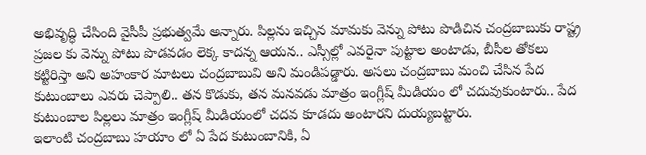అభివృద్ధి చేసింది వైసీపీ ప్రభుత్వమే అన్నారు. పిల్లను ఇచ్చిన మామకు వెన్ను పోటు పొడిచిన చంద్రబాబుకు రాష్ట్ర ప్రజల కు వెన్ను పోటు పొడవడం లెక్క కాదన్న ఆయన.. ఎస్సీల్లో ఎవరైనా పుట్టాల అంటాడు, బీసీల తోకలు కట్టిరిస్తా అని అహంకార మాటలు చంద్రబాబువి అని మండిపడ్డారు. అసలు చంద్రబాబు మంచి చేసిన పేద కుటుంబాలు ఎవరు చెప్పాలి.. తన కొడుకు, తన మనవడు మాత్రం ఇంగ్లీష్ మీడియం లో చదువుకుంటారు.. పేద కుటుంబాల పిల్లలు మాత్రం ఇంగ్లీష్ మీడియంలో చదవ కూడదు అంటారని దుయ్యబట్టారు.
ఇలాంటి చంద్రబాబు హయాం లో ఏ పేద కుటుంబానికి, ఏ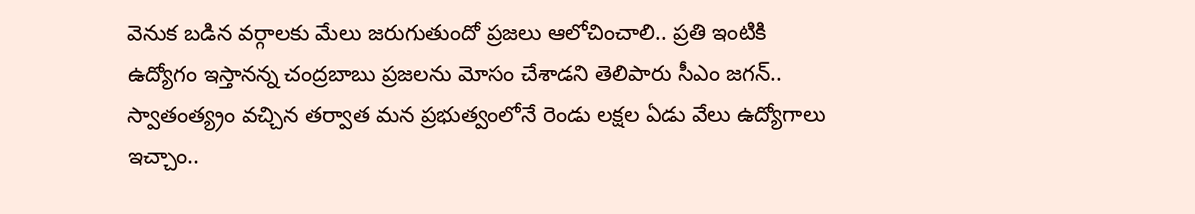వెనుక బడిన వర్గాలకు మేలు జరుగుతుందో ప్రజలు ఆలోచించాలి.. ప్రతి ఇంటికి ఉద్యోగం ఇస్తానన్న చంద్రబాబు ప్రజలను మోసం చేశాడని తెలిపారు సీఎం జగన్.. స్వాతంత్య్రం వచ్చిన తర్వాత మన ప్రభుత్వంలోనే రెండు లక్షల ఏడు వేలు ఉద్యోగాలు ఇచ్చాం..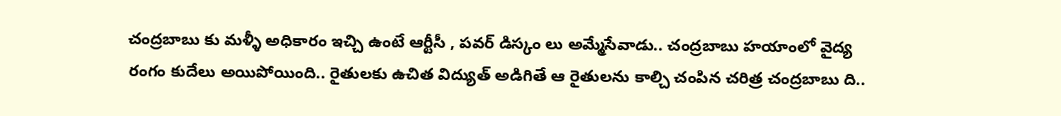చంద్రబాబు కు మళ్ళీ అధికారం ఇచ్చి ఉంటే ఆర్టీసీ , పవర్ డిస్కం లు అమ్మేసేవాడు.. చంద్రబాబు హయాంలో వైద్య రంగం కుదేలు అయిపోయింది.. రైతులకు ఉచిత విద్యుత్ అడిగితే ఆ రైతులను కాల్చి చంపిన చరిత్ర చంద్రబాబు ది..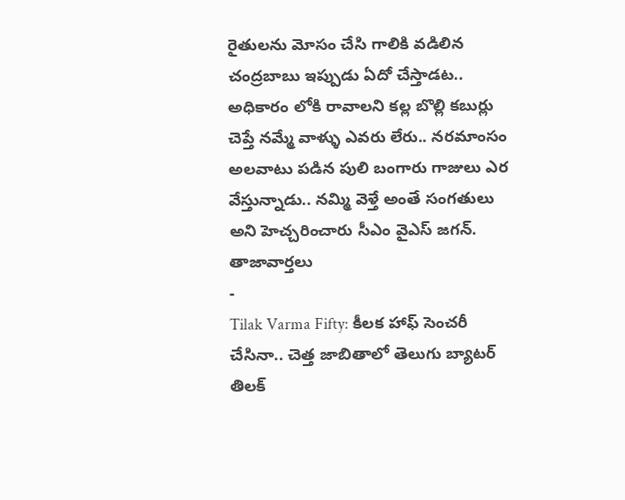రైతులను మోసం చేసి గాలికి వడిలిన చంద్రబాబు ఇప్పుడు ఏదో చేస్తాడట.. అధికారం లోకి రావాలని కల్ల బొల్లి కబుర్లు చెప్తే నమ్మే వాళ్ళు ఎవరు లేరు.. నరమాంసం అలవాటు పడిన పులి బంగారు గాజులు ఎర వేస్తున్నాడు.. నమ్మి వెళ్తే అంతే సంగతులు అని హెచ్చరించారు సీఎం వైఎస్ జగన్.
తాజావార్తలు
-
Tilak Varma Fifty: కీలక హాఫ్ సెంచరీ చేసినా.. చెత్త జాబితాలో తెలుగు బ్యాటర్ తిలక్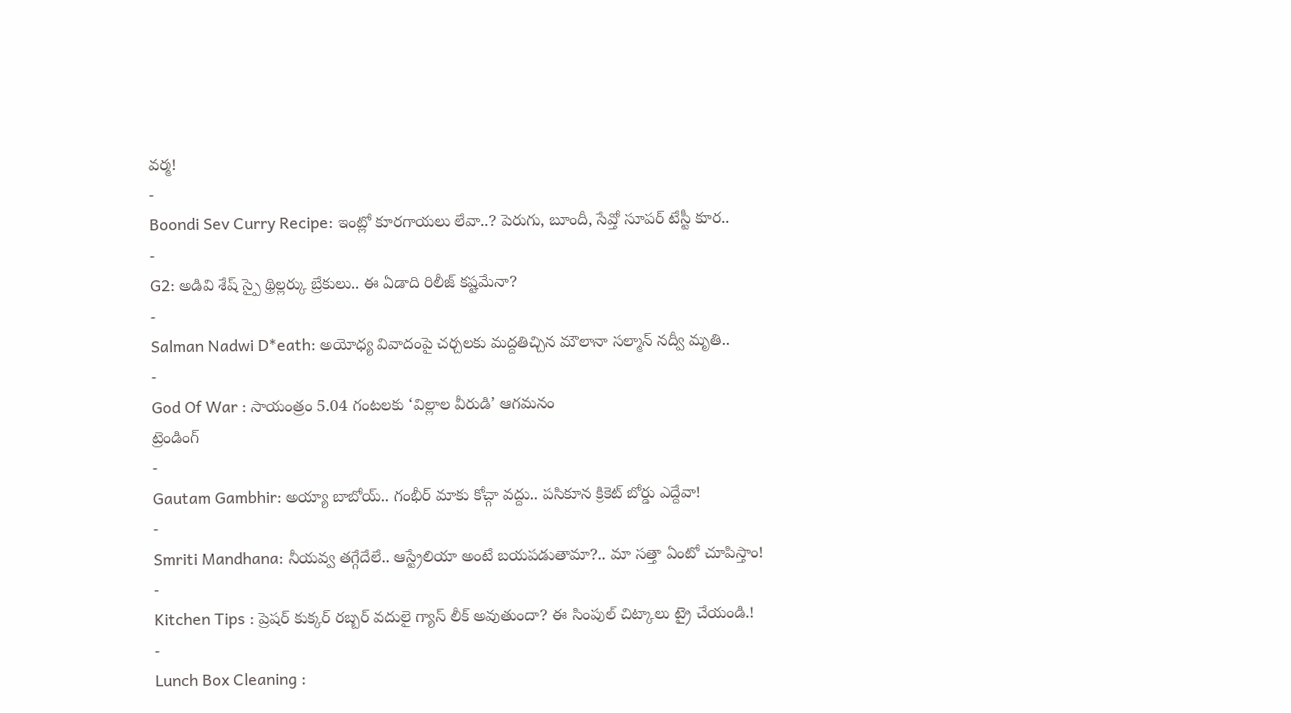వర్మ!
-
Boondi Sev Curry Recipe: ఇంట్లో కూరగాయలు లేవా..? పెరుగు, బూందీ, సేవ్తో సూపర్ టేస్టీ కూర..
-
G2: అడివి శేష్ స్పై థ్రిల్లర్కు బ్రేకులు.. ఈ ఏడాది రిలీజ్ కష్టమేనా?
-
Salman Nadwi D*eath: అయోధ్య వివాదంపై చర్చలకు మద్దతిచ్చిన మౌలానా సల్మాన్ నద్వీ మృతి..
-
God Of War : సాయంత్రం 5.04 గంటలకు ‘విల్లాల వీరుడి’ ఆగమనం
ట్రెండింగ్
-
Gautam Gambhir: అయ్యా బాబోయ్.. గంభీర్ మాకు కోచ్గా వద్దు.. పసికూన క్రికెట్ బోర్డు ఎద్దేవా!
-
Smriti Mandhana: నీయవ్వ తగ్గేదేలే.. ఆస్ట్రేలియా అంటే బయపడుతామా?.. మా సత్తా ఏంటో చూపిస్తాం!
-
Kitchen Tips : ప్రెషర్ కుక్కర్ రబ్బర్ వదులై గ్యాస్ లీక్ అవుతుందా? ఈ సింపుల్ చిట్కాలు ట్రై చేయండి.!
-
Lunch Box Cleaning :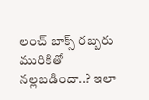లంచ్ బాక్స్ రబ్బరు మురికితో నల్లబడిందా..? ఇలా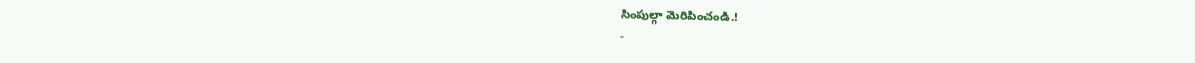సింపుల్గా మెరిపించండి.!
-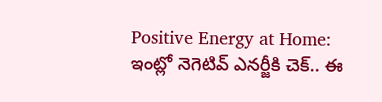Positive Energy at Home: ఇంట్లో నెగెటివ్ ఎనర్జీకి చెక్.. ఈ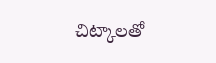చిట్కాలతో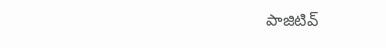పాజిటివ్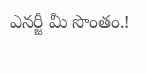ఎనర్జీ మీ సొంతం.!